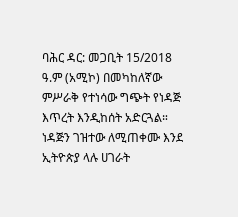ባሕር ዳር: መጋቢት 15/2018 ዓ.ም (አሚኮ) በመካከለኛው ምሥራቅ የተነሳው ግጭት የነዳጅ እጥረት እንዲከሰት አድርጓል። ነዳጅን ገዝተው ለሚጠቀሙ እንደ ኢትዮጵያ ላሉ ሀገራት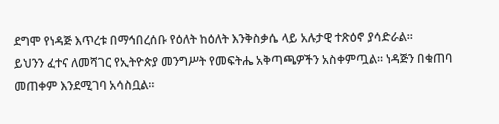ደግሞ የነዳጅ እጥረቱ በማኅበረሰቡ የዕለት ከዕለት እንቅስቃሴ ላይ አሉታዊ ተጽዕኖ ያሳድራል።
ይህንን ፈተና ለመሻገር የኢትዮጵያ መንግሥት የመፍትሔ አቅጣጫዎችን አስቀምጧል። ነዳጅን በቁጠባ መጠቀም እንደሚገባ አሳስቧል።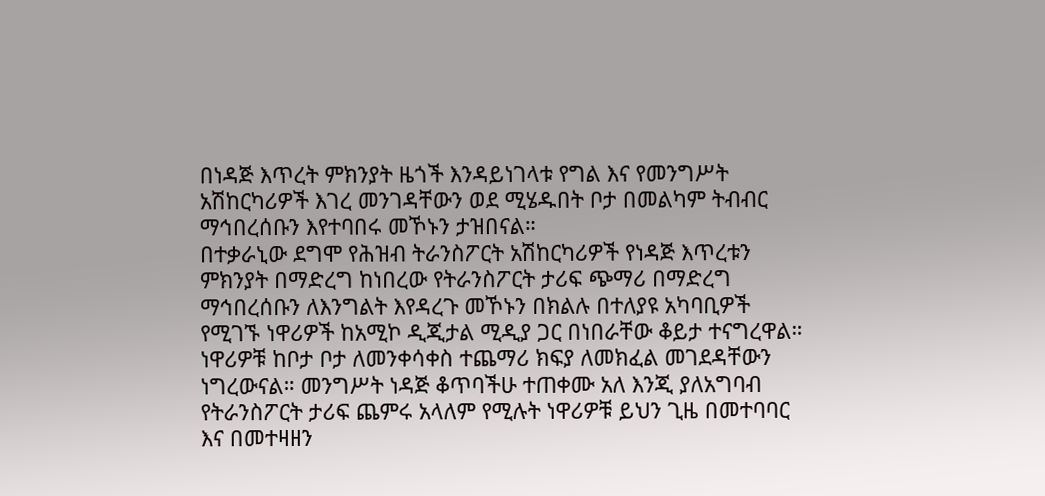በነዳጅ እጥረት ምክንያት ዜጎች እንዳይነገላቱ የግል እና የመንግሥት አሽከርካሪዎች እገረ መንገዳቸውን ወደ ሚሄዱበት ቦታ በመልካም ትብብር ማኅበረሰቡን እየተባበሩ መኾኑን ታዝበናል።
በተቃራኒው ደግሞ የሕዝብ ትራንስፖርት አሽከርካሪዎች የነዳጅ እጥረቱን ምክንያት በማድረግ ከነበረው የትራንስፖርት ታሪፍ ጭማሪ በማድረግ ማኅበረሰቡን ለእንግልት እየዳረጉ መኾኑን በክልሉ በተለያዩ አካባቢዎች የሚገኙ ነዋሪዎች ከአሚኮ ዲጂታል ሚዲያ ጋር በነበራቸው ቆይታ ተናግረዋል።
ነዋሪዎቹ ከቦታ ቦታ ለመንቀሳቀስ ተጨማሪ ክፍያ ለመክፈል መገደዳቸውን ነግረውናል። መንግሥት ነዳጅ ቆጥባችሁ ተጠቀሙ አለ እንጂ ያለአግባብ የትራንስፖርት ታሪፍ ጨምሩ አላለም የሚሉት ነዋሪዎቹ ይህን ጊዜ በመተባባር እና በመተዛዘን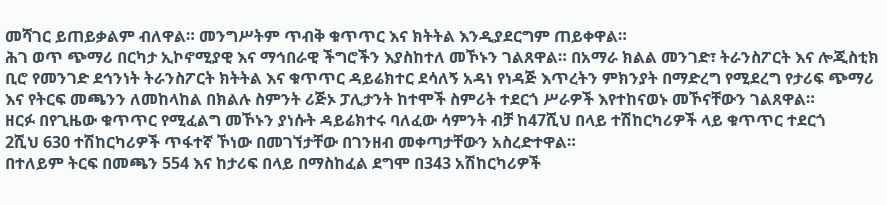መሻገር ይጠይቃልም ብለዋል። መንግሥትም ጥብቅ ቁጥጥር እና ክትትል እንዲያደርግም ጠይቀዋል።
ሕገ ወጥ ጭማሪ በርካታ ኢኮኖሚያዊ እና ማኅበራዊ ችግሮችን እያስከተለ መኾኑን ገልጸዋል። በአማራ ክልል መንገድ፣ ትራንስፖርት እና ሎጂስቲክ ቢሮ የመንገድ ደኅንነት ትራንስፖርት ክትትል እና ቁጥጥር ዳይሬክተር ደሳለኝ አዳነ የነዳጅ እጥረትን ምክንያት በማድረግ የሚደረግ የታሪፍ ጭማሪ እና የትርፍ መጫንን ለመከላከል በክልሉ ስምንት ሪጅኦ ፓሊታንት ከተሞች ስምሪት ተደርጎ ሥራዎች እየተከናወኑ መኾናቸውን ገልጸዋል።
ዘርፉ በየጊዜው ቁጥጥር የሚፈልግ መኾኑን ያነሱት ዳይሬክተሩ ባለፈው ሳምንት ብቻ ከ47ሺህ በላይ ተሽከርካሪዎች ላይ ቁጥጥር ተደርጎ
2ሺህ 630 ተሽከርካሪዎች ጥፋተኛ ኾነው በመገኘታቸው በገንዘብ መቀጣታቸውን አስረድተዋል።
በተለይም ትርፍ በመጫን 554 እና ከታሪፍ በላይ በማስከፈል ደግሞ በ343 አሽከርካሪዎች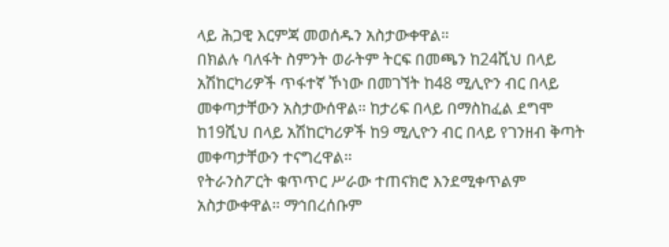ላይ ሕጋዊ እርምጃ መወሰዱን አስታውቀዋል።
በክልሉ ባለፋት ስምንት ወራትም ትርፍ በመጫን ከ24ሺህ በላይ አሽከርካሪዎች ጥፋተኛ ኾነው በመገኘት ከ48 ሚሊዮን ብር በላይ መቀጣታቸውን አስታውሰዋል። ከታሪፍ በላይ በማስከፈል ደግሞ ከ19ሺህ በላይ አሽከርካሪዎች ከ9 ሚሊዮን ብር በላይ የገንዘብ ቅጣት መቀጣታቸውን ተናግረዋል።
የትራንስፖርት ቁጥጥር ሥራው ተጠናክሮ እንደሚቀጥልም አስታውቀዋል። ማኅበረሰቡም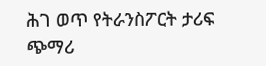ሕገ ወጥ የትራንስፖርት ታሪፍ ጭማሪ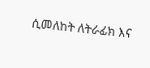ሲመለከት ለትራፊክ እና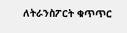ለትራንስፖርት ቁጥጥር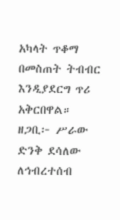አካላት ጥቆማ በመስጠት ትብብር እንዲያደርግ ጥሪ አቅርበዋል።
ዘጋቢ፦ ሥራው ድንቅ ደሳለው
ለኅብረተሰብ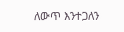ለውጥ እንተጋለን